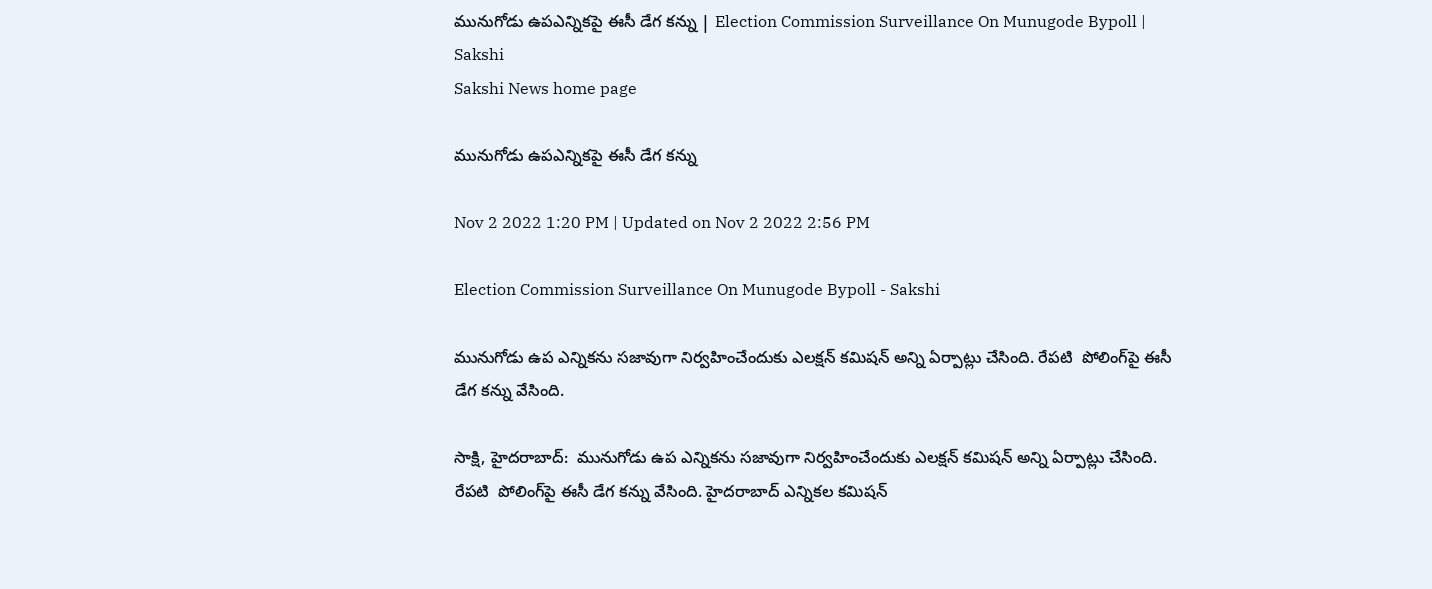మునుగోడు ఉపఎన్నికపై ఈసీ డేగ కన్ను | Election Commission Surveillance On Munugode Bypoll | Sakshi
Sakshi News home page

మునుగోడు ఉపఎన్నికపై ఈసీ డేగ కన్ను

Nov 2 2022 1:20 PM | Updated on Nov 2 2022 2:56 PM

Election Commission Surveillance On Munugode Bypoll - Sakshi

మునుగోడు ఉప ఎన్నికను సజావుగా నిర్వహించేందుకు ఎలక్షన్‌ కమిషన్‌ అన్ని ఏర్పాట్లు చేసింది. రేపటి  పోలింగ్‌పై ఈసీ డేగ కన్ను వేసింది.

సాక్షి, హైదరాబాద్‌:  మునుగోడు ఉప ఎన్నికను సజావుగా నిర్వహించేందుకు ఎలక్షన్‌ కమిషన్‌ అన్ని ఏర్పాట్లు చేసింది. రేపటి  పోలింగ్‌పై ఈసీ డేగ కన్ను వేసింది. హైదరాబాద్‌ ఎన్నికల కమిషన్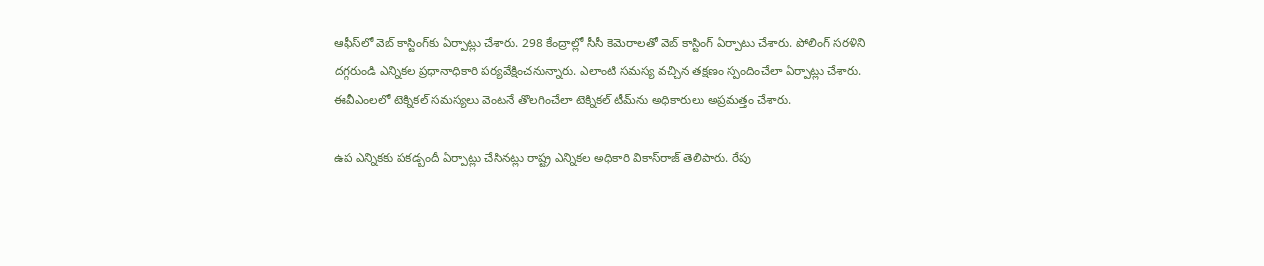ఆఫీస్‌లో వెబ్ కాస్టింగ్‌కు ఏర్పాట్లు చేశారు. 298 కేంద్రాల్లో సీసీ కెమెరాలతో వెబ్ కాస్టింగ్ ఏర్పాటు చేశారు. పోలింగ్‌ సరళిని దగ్గరుండి ఎన్నికల ప్రధానాధికారి పర్యవేక్షించనున్నారు. ఎలాంటి సమస్య వచ్చిన తక్షణం స్పందించేలా ఏర్పాట్లు చేశారు. ఈవీఎంలలో టెక్నికల్ సమస్యలు వెంటనే తొలగించేలా టెక్నికల్ టీమ్‌ను అధికారులు అప్రమత్తం చేశారు.

ఉప ఎన్నికకు పకడ్బందీ ఏర్పాట్లు చేసినట్లు రాష్ట్ర ఎన్నికల అధికారి వికాస్‌రాజ్‌ తెలిపారు. రేపు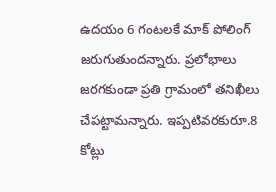ఉదయం 6 గంటలకే మాక్‌ పోలింగ్‌ జరుగుతుందన్నారు. ప్రలోభాలు జరగకుండా ప్రతి గ్రామంలో తనిఖీలు చేపట్టామన్నారు. ఇప్పటివరకురూ.8 కోట్లు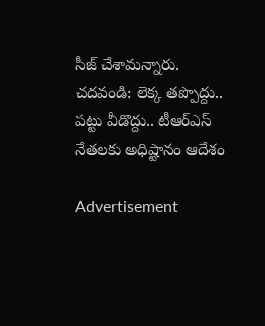సీజ్‌ చేశామన్నారు.
చదవండి: లెక్క తప్పొద్దు.. పట్టు వీడొద్దు.. టీఆర్‌ఎస్‌ నేతలకు అధిష్టానం ఆదేశం

Advertisement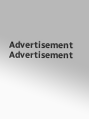Advertisement
Advertisement